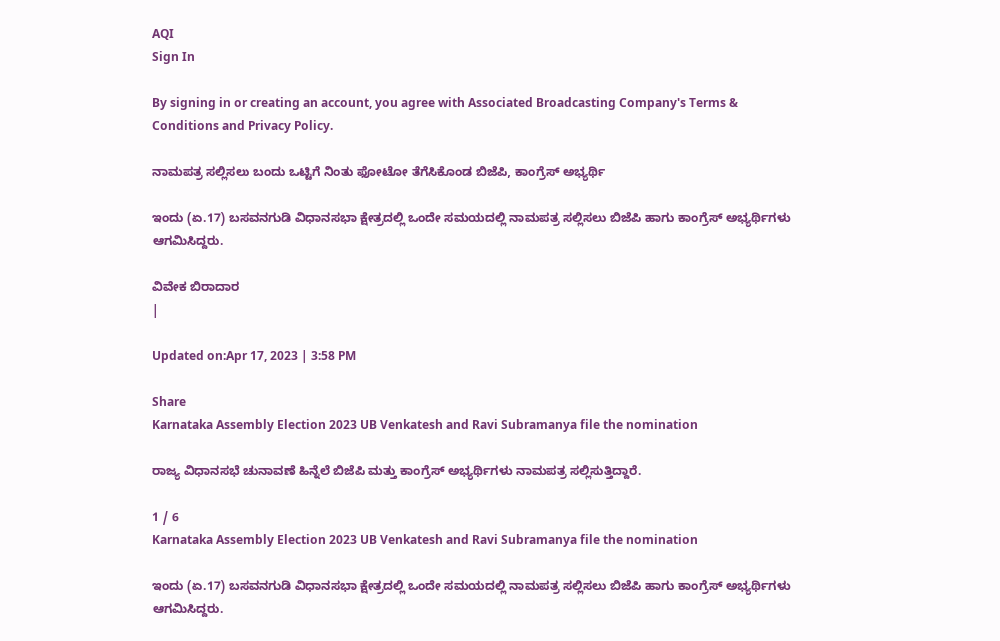AQI
Sign In

By signing in or creating an account, you agree with Associated Broadcasting Company's Terms & Conditions and Privacy Policy.

ನಾಮಪತ್ರ ಸಲ್ಲಿಸಲು ಬಂದು ಒಟ್ಟಿಗೆ ನಿಂತು ಫೋಟೋ ತೆಗೆಸಿಕೊಂಡ ಬಿಜೆಪಿ, ಕಾಂಗ್ರೆಸ್ ಅಭ್ಯರ್ಥಿ

ಇಂದು (ಏ.17) ಬಸವನಗುಡಿ ವಿಧಾನಸಭಾ ಕ್ಷೇತ್ರದಲ್ಲಿ ಒಂದೇ ಸಮಯದಲ್ಲಿ ನಾಮಪತ್ರ ಸಲ್ಲಿಸಲು ಬಿಜೆಪಿ ಹಾಗು ಕಾಂಗ್ರೆಸ್ ಅಭ್ಯರ್ಥಿಗಳು ಆಗಮಿಸಿದ್ದರು.

ವಿವೇಕ ಬಿರಾದಾರ
|

Updated on:Apr 17, 2023 | 3:58 PM

Share
Karnataka Assembly Election 2023 UB Venkatesh and Ravi Subramanya file the nomination

ರಾಜ್ಯ ವಿಧಾನಸಭೆ ಚುನಾವಣೆ ಹಿನ್ನೆಲೆ ಬಿಜೆಪಿ ಮತ್ತು ಕಾಂಗ್ರೆಸ್ ಅಭ್ಯರ್ಥಿಗಳು ನಾಮಪತ್ರ ಸಲ್ಲಿಸುತ್ತಿದ್ದಾರೆ.

1 / 6
Karnataka Assembly Election 2023 UB Venkatesh and Ravi Subramanya file the nomination

ಇಂದು (ಏ.17) ಬಸವನಗುಡಿ ವಿಧಾನಸಭಾ ಕ್ಷೇತ್ರದಲ್ಲಿ ಒಂದೇ ಸಮಯದಲ್ಲಿ ನಾಮಪತ್ರ ಸಲ್ಲಿಸಲು ಬಿಜೆಪಿ ಹಾಗು ಕಾಂಗ್ರೆಸ್ ಅಭ್ಯರ್ಥಿಗಳು ಆಗಮಿಸಿದ್ದರು.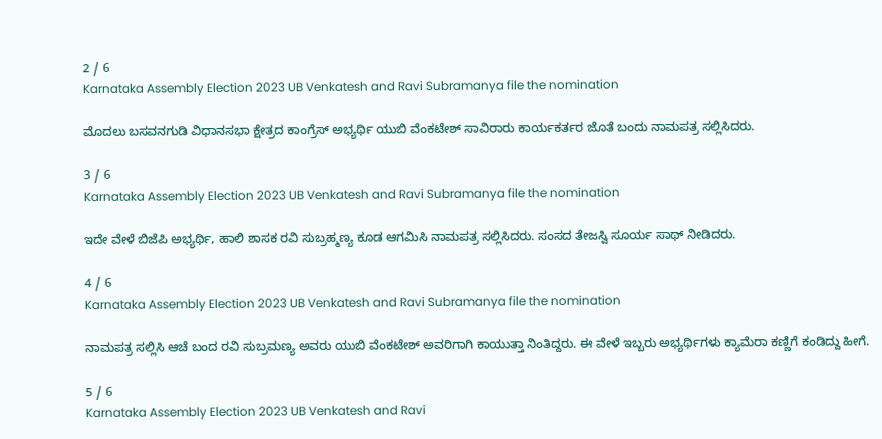2 / 6
Karnataka Assembly Election 2023 UB Venkatesh and Ravi Subramanya file the nomination

ಮೊದಲು ಬಸವನಗುಡಿ ವಿಧಾನಸಭಾ ಕ್ಷೇತ್ರದ ಕಾಂಗ್ರೆಸ್ ಅಭ್ಯರ್ಥಿ ಯುಬಿ ವೆಂಕಟೇಶ್ ಸಾವಿರಾರು ಕಾರ್ಯಕರ್ತರ ಜೊತೆ ಬಂದು ನಾಮಪತ್ರ ಸಲ್ಲಿಸಿದರು.

3 / 6
Karnataka Assembly Election 2023 UB Venkatesh and Ravi Subramanya file the nomination

ಇದೇ ವೇಳೆ ಬಿಜೆಪಿ ಅಭ್ಯರ್ಥಿ, ಹಾಲಿ ಶಾಸಕ ರವಿ ಸುಬ್ರಹ್ಮಣ್ಯ ಕೂಡ ಆಗಮಿಸಿ ನಾಮಪತ್ರ ಸಲ್ಲಿಸಿದರು. ಸಂಸದ ತೇಜಸ್ವಿ ಸೂರ್ಯ ಸಾಥ್ ನೀಡಿದರು.

4 / 6
Karnataka Assembly Election 2023 UB Venkatesh and Ravi Subramanya file the nomination

ನಾಮಪತ್ರ ಸಲ್ಲಿಸಿ ಆಚೆ ಬಂದ ರವಿ ಸುಬ್ರಮಣ್ಯ ಅವರು ಯುಬಿ ವೆಂಕಟೇಶ್ ಅವರಿಗಾಗಿ ಕಾಯುತ್ತಾ ನಿಂತಿದ್ದರು. ಈ ವೇಳೆ ಇಬ್ಬರು ಅಭ್ಯರ್ಥಿಗಳು ಕ್ಯಾಮೆರಾ ಕಣ್ಣಿಗೆ ಕಂಡಿದ್ದು ಹೀಗೆ.

5 / 6
Karnataka Assembly Election 2023 UB Venkatesh and Ravi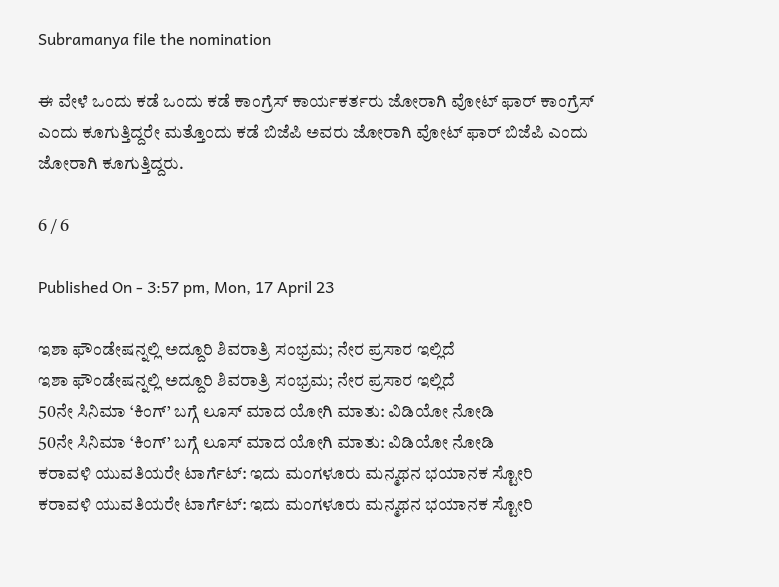Subramanya file the nomination

ಈ ವೇಳೆ ಒಂದು ಕಡೆ ಒಂದು ಕಡೆ ಕಾಂಗ್ರೆಸ್ ಕಾರ್ಯಕರ್ತರು ಜೋರಾಗಿ ವೋಟ್ ಫಾರ್ ಕಾಂಗ್ರೆಸ್ ಎಂದು ಕೂಗುತ್ತಿದ್ದರೇ ಮತ್ತೊಂದು ಕಡೆ ಬಿಜೆಪಿ ಅವರು ಜೋರಾಗಿ ವೋಟ್ ಫಾರ್ ಬಿಜೆಪಿ ಎಂದು ಜೋರಾಗಿ ಕೂಗುತ್ತಿದ್ದರು.

6 / 6

Published On - 3:57 pm, Mon, 17 April 23

ಇಶಾ ಫೌಂಡೇಷನ್ನಲ್ಲಿ ಅದ್ದೂರಿ ಶಿವರಾತ್ರಿ ಸಂಭ್ರಮ; ನೇರ ಪ್ರಸಾರ ಇಲ್ಲಿದೆ
ಇಶಾ ಫೌಂಡೇಷನ್ನಲ್ಲಿ ಅದ್ದೂರಿ ಶಿವರಾತ್ರಿ ಸಂಭ್ರಮ; ನೇರ ಪ್ರಸಾರ ಇಲ್ಲಿದೆ
50ನೇ ಸಿನಿಮಾ ‘ಕಿಂಗ್’ ಬಗ್ಗೆ ಲೂಸ್ ಮಾದ ಯೋಗಿ ಮಾತು: ವಿಡಿಯೋ ನೋಡಿ
50ನೇ ಸಿನಿಮಾ ‘ಕಿಂಗ್’ ಬಗ್ಗೆ ಲೂಸ್ ಮಾದ ಯೋಗಿ ಮಾತು: ವಿಡಿಯೋ ನೋಡಿ
ಕರಾವಳಿ ಯುವತಿಯರೇ ಟಾರ್ಗೆಟ್: ಇದು ಮಂಗಳೂರು ಮನ್ಮಥನ ಭಯಾನಕ ಸ್ಟೋರಿ
ಕರಾವಳಿ ಯುವತಿಯರೇ ಟಾರ್ಗೆಟ್: ಇದು ಮಂಗಳೂರು ಮನ್ಮಥನ ಭಯಾನಕ ಸ್ಟೋರಿ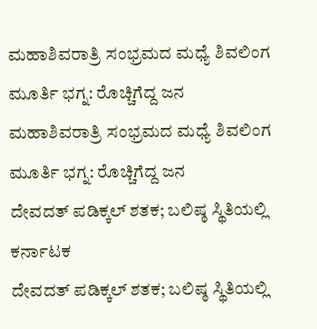ಮಹಾಶಿವರಾತ್ರಿ ಸಂಭ್ರಮದ ಮಧ್ಯೆ ಶಿವಲಿಂಗ ಮೂರ್ತಿ ಭಗ್ನ: ರೊಚ್ಚಿಗೆದ್ದ ಜನ
ಮಹಾಶಿವರಾತ್ರಿ ಸಂಭ್ರಮದ ಮಧ್ಯೆ ಶಿವಲಿಂಗ ಮೂರ್ತಿ ಭಗ್ನ: ರೊಚ್ಚಿಗೆದ್ದ ಜನ
ದೇವದತ್ ಪಡಿಕ್ಕಲ್ ಶತಕ; ಬಲಿಷ್ಠ ಸ್ಥಿತಿಯಲ್ಲಿ ಕರ್ನಾಟಕ
ದೇವದತ್ ಪಡಿಕ್ಕಲ್ ಶತಕ; ಬಲಿಷ್ಠ ಸ್ಥಿತಿಯಲ್ಲಿ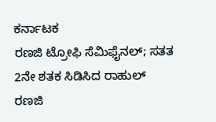ಕರ್ನಾಟಕ
ರಣಜಿ ಟ್ರೋಫಿ ಸೆಮಿಫೈನಲ್; ಸತತ 2ನೇ ಶತಕ ಸಿಡಿಸಿದ ರಾಹುಲ್
ರಣಜಿ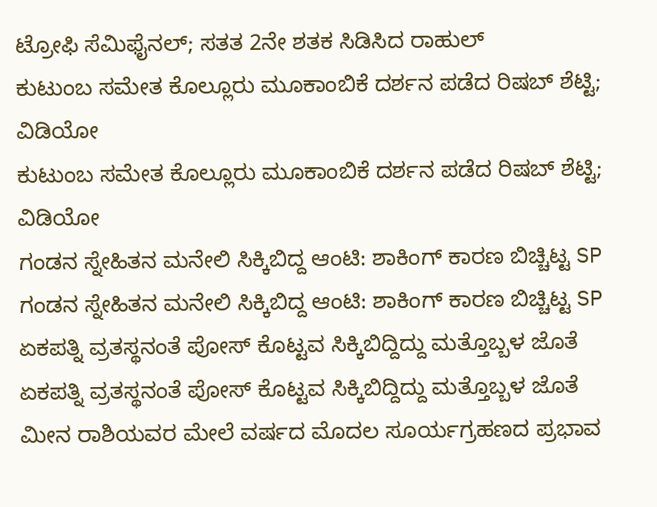ಟ್ರೋಫಿ ಸೆಮಿಫೈನಲ್; ಸತತ 2ನೇ ಶತಕ ಸಿಡಿಸಿದ ರಾಹುಲ್
ಕುಟುಂಬ ಸಮೇತ ಕೊಲ್ಲೂರು ಮೂಕಾಂಬಿಕೆ ದರ್ಶನ ಪಡೆದ ರಿಷಬ್ ಶೆಟ್ಟಿ; ವಿಡಿಯೋ
ಕುಟುಂಬ ಸಮೇತ ಕೊಲ್ಲೂರು ಮೂಕಾಂಬಿಕೆ ದರ್ಶನ ಪಡೆದ ರಿಷಬ್ ಶೆಟ್ಟಿ; ವಿಡಿಯೋ
ಗಂಡನ ಸ್ನೇಹಿತನ ಮನೇಲಿ ಸಿಕ್ಕಿಬಿದ್ದ ಆಂಟಿ: ಶಾಕಿಂಗ್ ಕಾರಣ ಬಿಚ್ಚಿಟ್ಟ SP
ಗಂಡನ ಸ್ನೇಹಿತನ ಮನೇಲಿ ಸಿಕ್ಕಿಬಿದ್ದ ಆಂಟಿ: ಶಾಕಿಂಗ್ ಕಾರಣ ಬಿಚ್ಚಿಟ್ಟ SP
ಏಕಪತ್ನಿ ವ್ರತಸ್ಥನಂತೆ ಪೋಸ್ ಕೊಟ್ಟವ ಸಿಕ್ಕಿಬಿದ್ದಿದ್ದು ಮತ್ತೊಬ್ಬಳ ಜೊತೆ
ಏಕಪತ್ನಿ ವ್ರತಸ್ಥನಂತೆ ಪೋಸ್ ಕೊಟ್ಟವ ಸಿಕ್ಕಿಬಿದ್ದಿದ್ದು ಮತ್ತೊಬ್ಬಳ ಜೊತೆ
ಮೀನ ರಾಶಿಯವರ ಮೇಲೆ ವರ್ಷದ ಮೊದಲ ಸೂರ್ಯಗ್ರಹಣದ ಪ್ರಭಾವ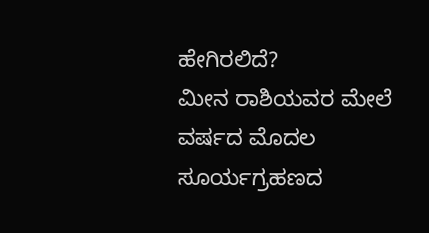ಹೇಗಿರಲಿದೆ?
ಮೀನ ರಾಶಿಯವರ ಮೇಲೆ ವರ್ಷದ ಮೊದಲ ಸೂರ್ಯಗ್ರಹಣದ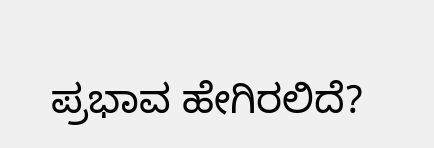ಪ್ರಭಾವ ಹೇಗಿರಲಿದೆ?